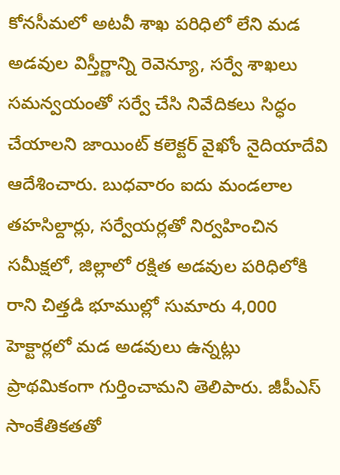కోనసీమలో అటవీ శాఖ పరిధిలో లేని మడ అడవుల విస్తీర్ణాన్ని రెవెన్యూ, సర్వే శాఖలు సమన్వయంతో సర్వే చేసి నివేదికలు సిద్ధం చేయాలని జాయింట్ కలెక్టర్ వైఖోం నైదియాదేవి ఆదేశించారు. బుధవారం ఐదు మండలాల తహసిల్దార్లు, సర్వేయర్లతో నిర్వహించిన సమీక్షలో, జిల్లాలో రక్షిత అడవుల పరిధిలోకి రాని చిత్తడి భూముల్లో సుమారు 4,000 హెక్టార్లలో మడ అడవులు ఉన్నట్లు ప్రాథమికంగా గుర్తించామని తెలిపారు. జీపీఎస్ సాంకేతికతతో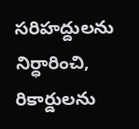సరిహద్దులను నిర్ధారించి, రికార్డులను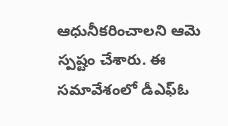ఆధునీకరించాలని ఆమె స్పష్టం చేశారు. ఈ సమావేశంలో డీఎఫ్ఓ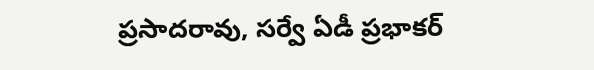ప్రసాదరావు, సర్వే ఏడీ ప్రభాకర్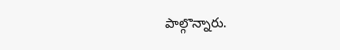పాల్గొన్నారు.